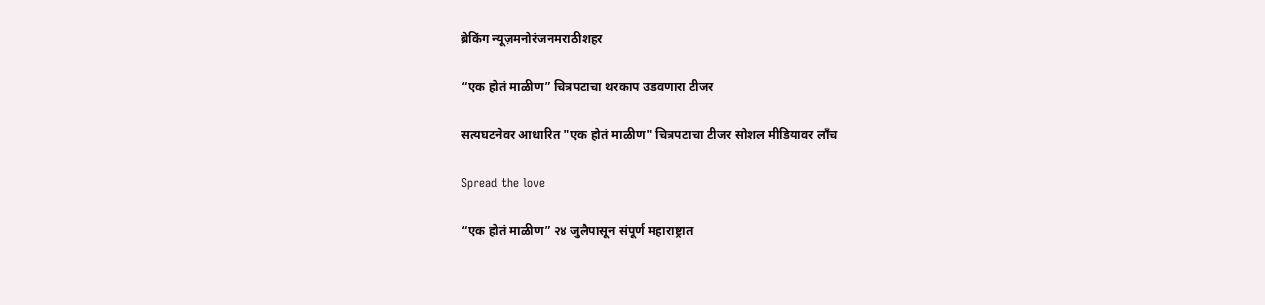ब्रेकिंग न्यूज़मनोरंजनमराठीशहर

“एक होतं माळीण” चित्रपटाचा थरकाप उडवणारा टीजर

सत्यघटनेवर आधारित "एक होतं माळीण" चित्रपटाचा टीजर सोशल मीडियावर लाँच

Spread the love

“एक होतं माळीण” २४ जुलैपासून संपूर्ण महाराष्ट्रात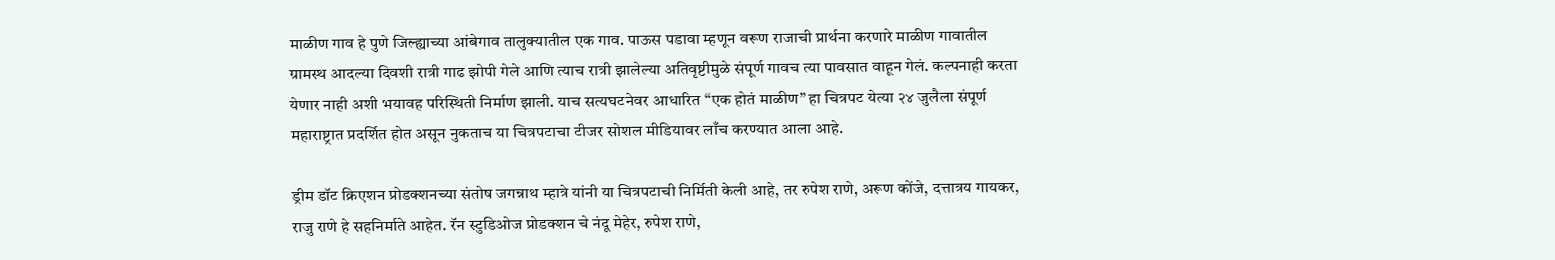माळीण गाव हे पुणे जिल्ह्याच्या आंबेगाव तालुक्यातील एक गाव. पाऊस पडावा म्हणून वरूण राजाची प्रार्थना करणारे माळीण गावातील ग्रामस्थ आदल्या दिवशी रात्री गाढ झोपी गेले आणि त्याच रात्री झालेल्या अतिवृष्टीमुळे संपूर्ण गावच त्या पावसात वाहून गेलं. कल्पनाही करता येणार नाही अशी भयावह परिस्थिती निर्माण झाली. याच सत्यघटनेवर आधारित “एक होतं माळीण” हा चित्रपट येत्या २४ जुलैला संपूर्ण महाराष्ट्रात प्रदर्शित होत असून नुकताच या चित्रपटाचा टीजर सोशल मीडियावर लाँच करण्यात आला आहे.

ड्रीम डॉट क्रिएशन प्रोडक्शनच्या संतोष जगन्नाथ म्हात्रे यांनी या चित्रपटाची निर्मिती केली आहे, तर रुपेश राणे, अरूण कोंजे, दत्तात्रय गायकर, राजु राणे हे सहनिर्माते आहेत. रॅन स्टुडिओज प्रोडक्शन चे नंदू मेहेर, रुपेश राणे,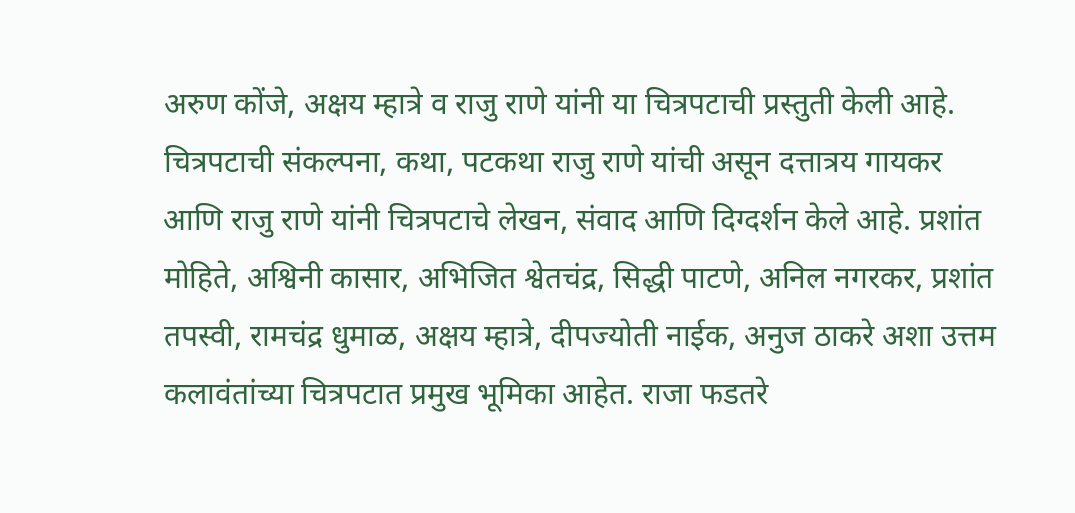अरुण कोंजे, अक्षय म्हात्रे व राजु राणे यांनी या चित्रपटाची प्रस्तुती केली आहे. चित्रपटाची संकल्पना, कथा, पटकथा राजु राणे यांची असून दत्तात्रय गायकर आणि राजु राणे यांनी चित्रपटाचे लेखन, संवाद आणि दिग्दर्शन केले आहे. प्रशांत मोहिते, अश्विनी कासार, अभिजित श्वेतचंद्र, सिद्धी पाटणे, अनिल नगरकर, प्रशांत तपस्वी, रामचंद्र धुमाळ, अक्षय म्हात्रे, दीपज्योती नाईक, अनुज ठाकरे अशा उत्तम कलावंतांच्या चित्रपटात प्रमुख भूमिका आहेत. राजा फडतरे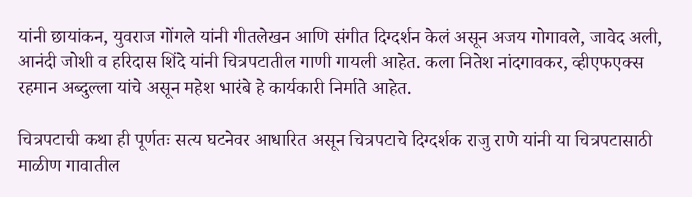यांनी छायांकन, युवराज गोंगले यांनी गीतलेखन आणि संगीत दिग्दर्शन केलं असून अजय गोगावले, जावेद अली, आनंदी जोशी व हरिदास शिंदे यांनी चित्रपटातील गाणी गायली आहेत. कला नितेश नांदगावकर, व्हीएफएक्स रहमान अब्दुल्ला यांचे असून महेश भारंबे हे कार्यकारी निर्माते आहेत.

चित्रपटाची कथा ही पूर्णतः सत्य घटनेवर आधारित असून चित्रपटाचे दिग्दर्शक राजु राणे यांनी या चित्रपटासाठी माळीण गावातील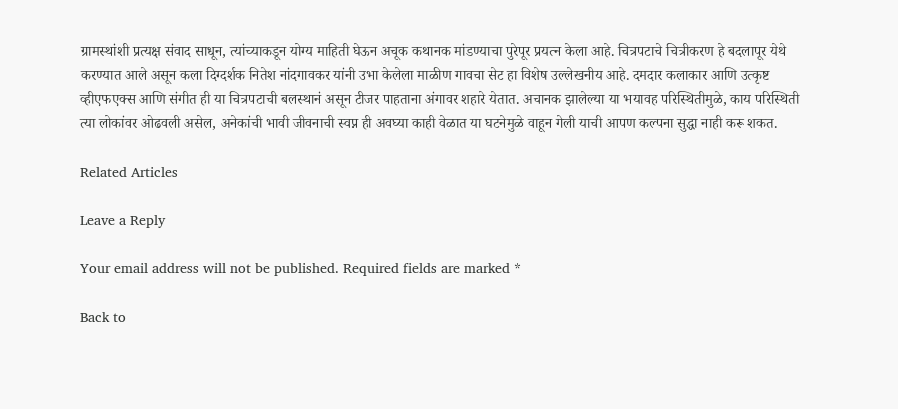ग्रामस्थांशी प्रत्यक्ष संवाद साधून, त्यांच्याकडून योग्य माहिती घेऊन अचूक कथानक मांडण्याचा पुरेपूर प्रयत्न केला आहे. चित्रपटाचे चित्रीकरण हे बदलापूर येथे करण्यात आले असून कला दिग्दर्शक नितेश नांदगावकर यांनी उभा केलेला माळीण गावचा सेट हा विशेष उल्लेखनीय आहे. दमदार कलाकार आणि उत्कृष्ट व्हीएफएक्स आणि संगीत ही या चित्रपटाची बलस्थानं असून टीजर पाहताना अंगावर शहारे येतात. अचानक झालेल्या या भयावह परिस्थितीमुळे, काय परिस्थिती त्या लोकांवर ओढवली असेल, अनेकांची भावी जीवनाची स्वप्न ही अवघ्या काही वेळात या घटनेमुळे वाहून गेली याची आपण कल्पना सुद्धा नाही करू शकत.

Related Articles

Leave a Reply

Your email address will not be published. Required fields are marked *

Back to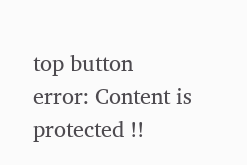top button
error: Content is protected !!